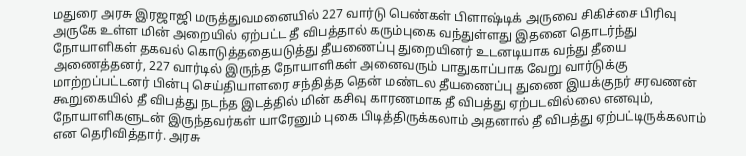மதுரை அரசு இரஜாஜி மருத்துவமனையில் 227 வார்டு பெண்கள் பிளாஷ்டிக் அருவை சிகிச்சை பிரிவு அருகே உள்ள மின் அறையில் ஏற்பட்ட தீ விபத்தால் கரும்புகை வந்துள்ளது இதனை தொடர்ந்து நோயாளிகள் தகவல் கொடுத்ததையடுத்து தீயணைப்பு துறையினர் உடனடியாக வந்து தீயை அணைத்தனர், 227 வார்டில் இருந்த நோயாளிகள் அனைவரும் பாதுகாப்பாக வேறு வார்டுக்கு மாற்றப்பட்டனர் பின்பு செய்தியாளரை சந்தித்த தென் மண்டல தீயணைப்பு துணை இயக்குநர் சரவணன் கூறுகையில் தீ விபத்து நடந்த இடத்தில் மின் கசிவு காரணமாக தீ விபத்து ஏற்படவில்லை எனவும், நோயாளிகளுடன் இருந்தவர்கள் யாரேனும் புகை பிடித்திருக்கலாம் அதனால் தீ விபத்து ஏற்பட்டிருக்கலாம் என தெரிவித்தார். அரசு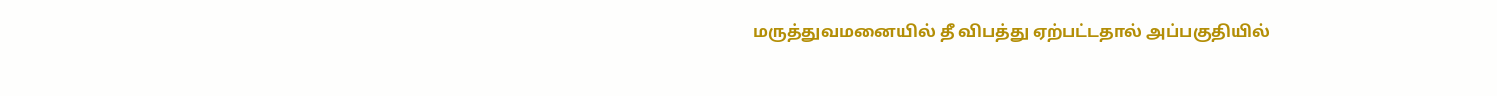மருத்துவமனையில் தீ விபத்து ஏற்பட்டதால் அப்பகுதியில்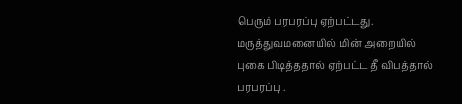பெரும் பரபரப்பு ஏற்பட்டது.
மருத்துவமனையில் மின் அறையில் புகை பிடித்ததால் ஏற்பட்ட தீ விபத்தால் பரபரப்பு .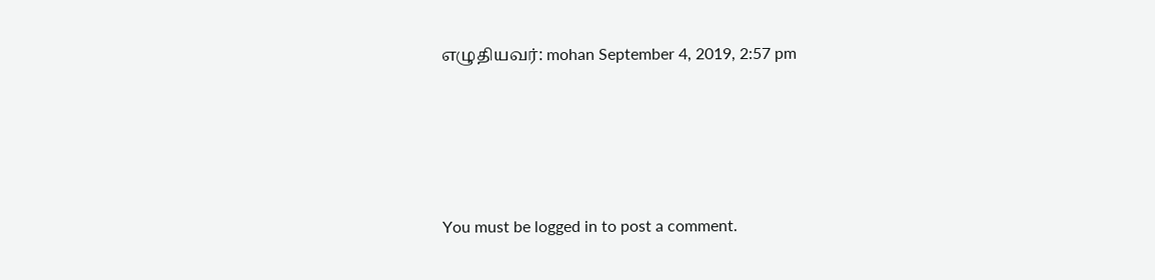எழுதியவர்: mohan September 4, 2019, 2:57 pm




You must be logged in to post a comment.